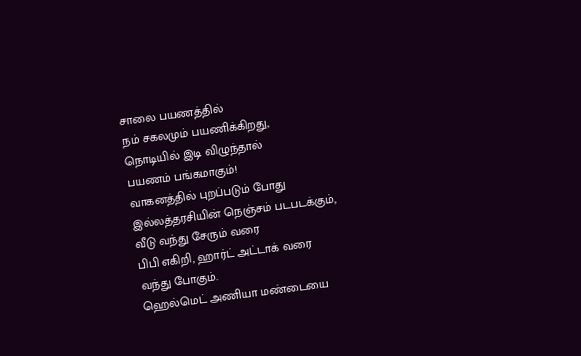சாலை பயணத்தில்
நம் சகலமும் பயணிக்கிறது,
நொடியில் இடி விழுந்தால்
பயணம் பங்கமாகும்!
வாகனத்தில் புறப்படும் போது
இல்லத்தரசியின் நெஞ்சம் படபடக்கும்,
வீடு வந்து சேரும் வரை
பிபி எகிறி, ஹார்ட் அட்டாக் வரை
வந்து போகும்.
ஹெல்மெட் அணியா மண்டையை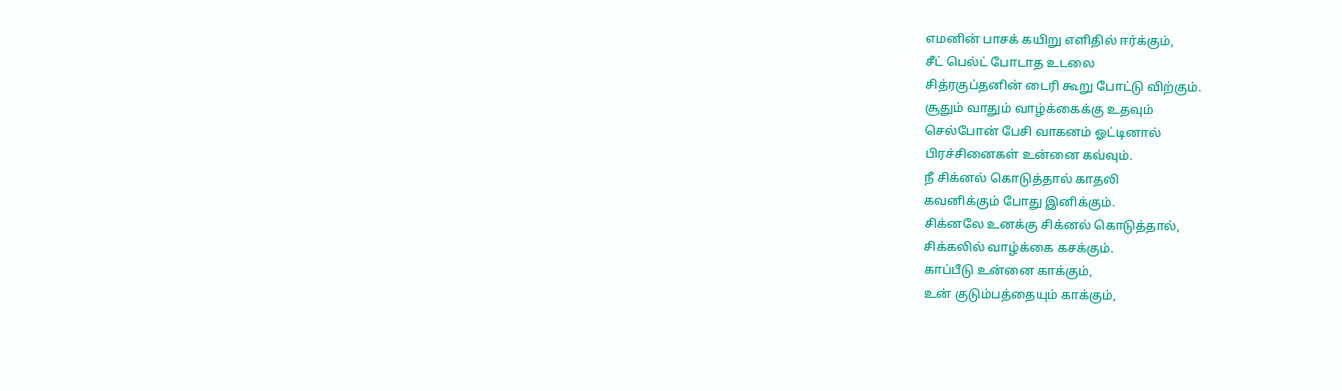எமனின் பாசக் கயிறு எளிதில் ஈர்க்கும்,
சீட் பெல்ட் போடாத உடலை
சித்ரகுப்தனின் டைரி கூறு போட்டு விற்கும்.
சூதும் வாதும் வாழ்க்கைக்கு உதவும்
செல்போன் பேசி வாகனம் ஓட்டினால்
பிரச்சினைகள் உன்னை கவ்வும்.
நீ சிக்னல் கொடுத்தால் காதலி
கவனிக்கும் போது இனிக்கும்.
சிக்னலே உனக்கு சிக்னல் கொடுத்தால்,
சிக்கலில் வாழ்க்கை கசக்கும்.
காப்பீடு உன்னை காக்கும்,
உன் குடும்பத்தையும் காக்கும்,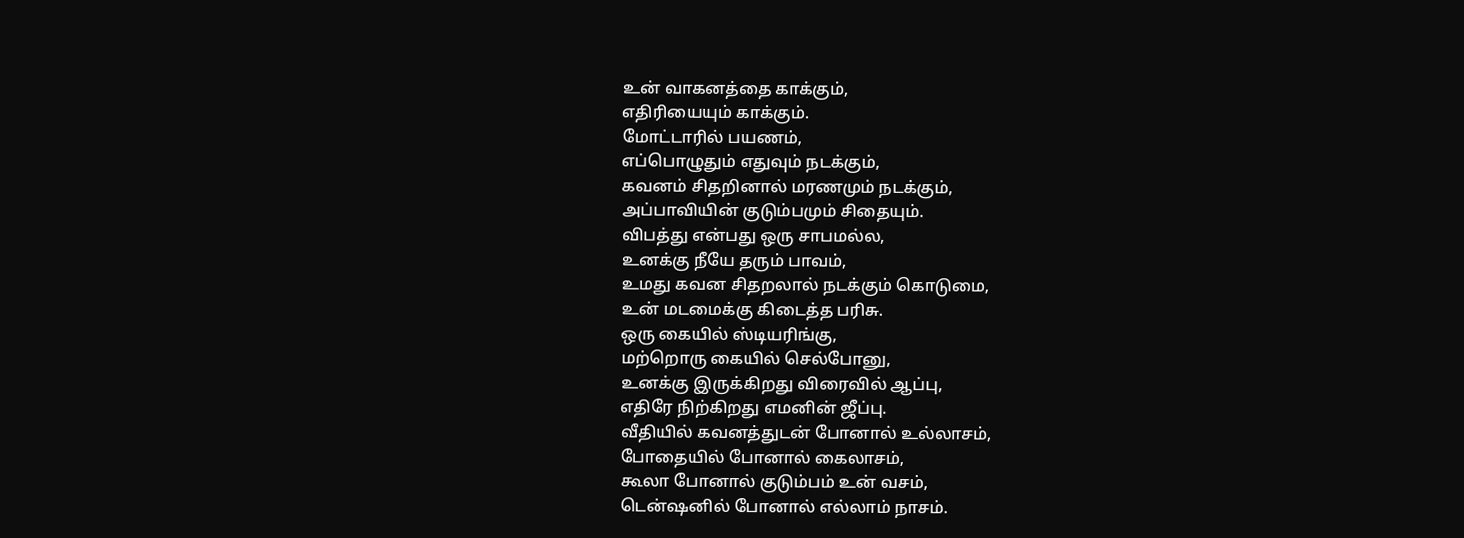உன் வாகனத்தை காக்கும்,
எதிரியையும் காக்கும்.
மோட்டாரில் பயணம்,
எப்பொழுதும் எதுவும் நடக்கும்,
கவனம் சிதறினால் மரணமும் நடக்கும்,
அப்பாவியின் குடும்பமும் சிதையும்.
விபத்து என்பது ஒரு சாபமல்ல,
உனக்கு நீயே தரும் பாவம்,
உமது கவன சிதறலால் நடக்கும் கொடுமை,
உன் மடமைக்கு கிடைத்த பரிசு.
ஒரு கையில் ஸ்டியரிங்கு,
மற்றொரு கையில் செல்போனு,
உனக்கு இருக்கிறது விரைவில் ஆப்பு,
எதிரே நிற்கிறது எமனின் ஜீப்பு.
வீதியில் கவனத்துடன் போனால் உல்லாசம்,
போதையில் போனால் கைலாசம்,
கூலா போனால் குடும்பம் உன் வசம்,
டென்ஷனில் போனால் எல்லாம் நாசம்.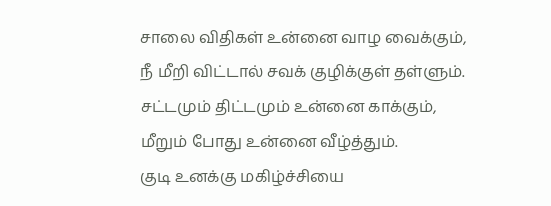சாலை விதிகள் உன்னை வாழ வைக்கும்,
நீ மீறி விட்டால் சவக் குழிக்குள் தள்ளும்.
சட்டமும் திட்டமும் உன்னை காக்கும்,
மீறும் போது உன்னை வீழ்த்தும்.
குடி உனக்கு மகிழ்ச்சியை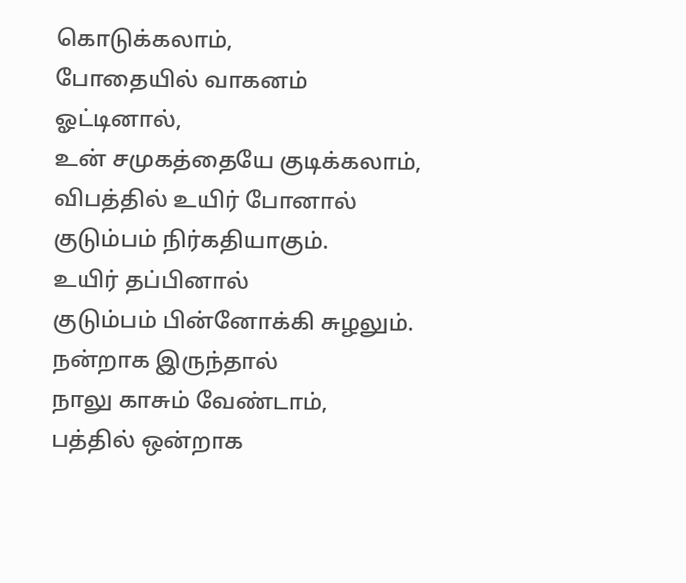கொடுக்கலாம்,
போதையில் வாகனம் ஓட்டினால்,
உன் சமுகத்தையே குடிக்கலாம்,
விபத்தில் உயிர் போனால்
குடும்பம் நிர்கதியாகும்.
உயிர் தப்பினால்
குடும்பம் பின்னோக்கி சுழலும்.
நன்றாக இருந்தால்
நாலு காசும் வேண்டாம்,
பத்தில் ஒன்றாக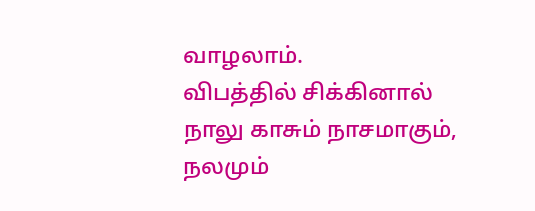வாழலாம்.
விபத்தில் சிக்கினால்
நாலு காசும் நாசமாகும்,
நலமும்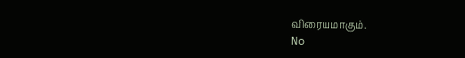விரையமாகும்.
No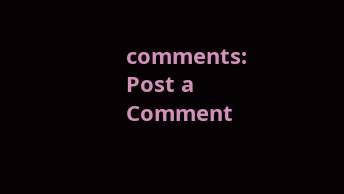comments:
Post a Comment